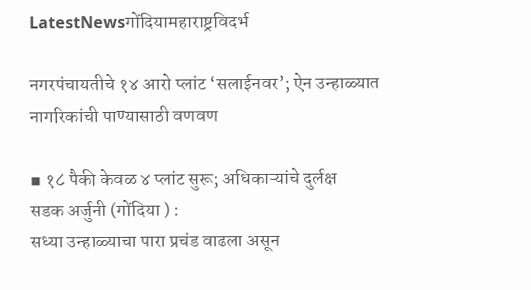LatestNewsगोंदियामहाराष्ट्रविदर्भ

नगरपंचायतीचे १४ आरो प्लांट ‘सलाईनवर’; ऐन उन्हाळ्यात नागरिकांची पाण्यासाठी वणवण

▪ १८ पैकी केवळ ४ प्लांट सुरू; अधिकाऱ्यांचे दुर्लक्ष
सडक अर्जुनी (गोंदिया ) :
सध्या उन्हाळ्याचा पारा प्रचंड वाढला असून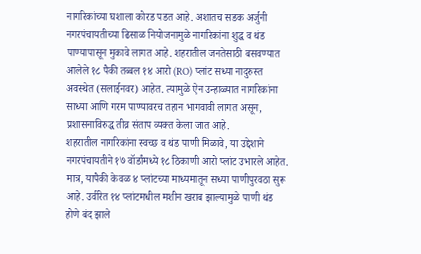नागरिकांच्या घशाला कोरड पडत आहे. अशातच सडक अर्जुनी नगरपंचायतीच्या ढिसाळ नियोजनामुळे नागरिकांना शुद्ध व थंड पाण्यापासून मुकावे लागत आहे. शहरातील जनतेसाठी बसवण्यात आलेले १८ पैकी तब्बल १४ आरो (RO) प्लांट सध्या नादुरुस्त अवस्थेत (सलाईनवर) आहेत. त्यामुळे ऐन उन्हाळ्यात नागरिकांना साध्या आणि गरम पाण्यावरच तहान भागवावी लागत असून, प्रशासनाविरुद्ध तीव्र संताप व्यक्त केला जात आहे.
शहरातील नागरिकांना स्वच्छ व थंड पाणी मिळावे, या उद्देशाने नगरपंचायतीने १७ वॉर्डांमध्ये १८ ठिकाणी आरो प्लांट उभारले आहेत. मात्र, यापैकी केवळ ४ प्लांटच्या माध्यमातून सध्या पाणीपुरवठा सुरू आहे. उर्वरित १४ प्लांटमधील मशीन खराब झाल्यामुळे पाणी थंड होणे बंद झाले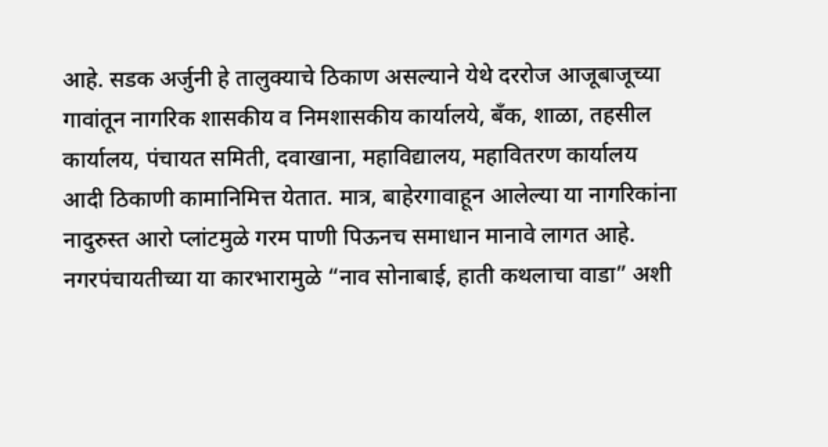आहे. सडक अर्जुनी हे तालुक्याचे ठिकाण असल्याने येथे दररोज आजूबाजूच्या गावांतून नागरिक शासकीय व निमशासकीय कार्यालये, बँक, शाळा, तहसील कार्यालय, पंचायत समिती, दवाखाना, महाविद्यालय, महावितरण कार्यालय आदी ठिकाणी कामानिमित्त येतात. मात्र, बाहेरगावाहून आलेल्या या नागरिकांना नादुरुस्त आरो प्लांटमुळे गरम पाणी पिऊनच समाधान मानावे लागत आहे. नगरपंचायतीच्या या कारभारामुळे “नाव सोनाबाई, हाती कथलाचा वाडा” अशी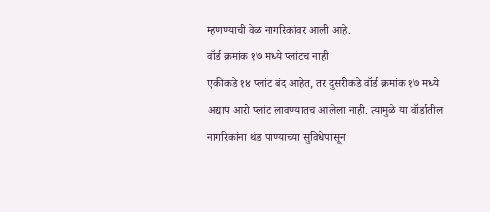म्हणण्याची वेळ नागरिकांवर आली आहे.
वॉर्ड क्रमांक १७ मध्ये प्लांटच नाही
एकीकडे १४ प्लांट बंद आहेत, तर दुसरीकडे वॉर्ड क्रमांक १७ मध्ये अद्याप आरो प्लांट लावण्यातच आलेला नाही. त्यामुळे या वॉर्डातील नागरिकांना थंड पाण्याच्या सुविधेपासून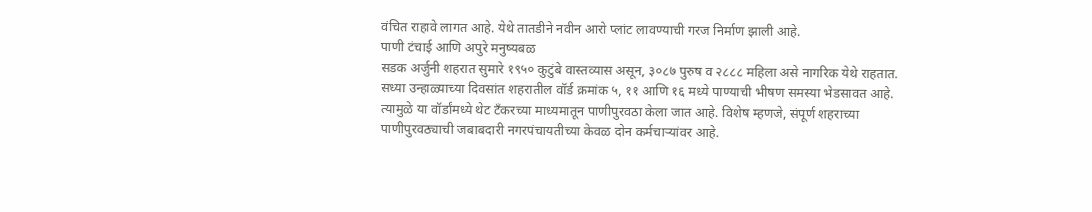वंचित राहावे लागत आहे. येथे तातडीने नवीन आरो प्लांट लावण्याची गरज निर्माण झाली आहे.
पाणी टंचाई आणि अपुरे मनुष्यबळ
सडक अर्जुनी शहरात सुमारे १९५० कुटुंबे वास्तव्यास असून, ३०८७ पुरुष व २८८८ महिला असे नागरिक येथे राहतात. सध्या उन्हाळ्याच्या दिवसांत शहरातील वॉर्ड क्रमांक ५, ११ आणि १६ मध्ये पाण्याची भीषण समस्या भेडसावत आहे. त्यामुळे या वॉर्डांमध्ये थेट टँकरच्या माध्यमातून पाणीपुरवठा केला जात आहे. विशेष म्हणजे, संपूर्ण शहराच्या पाणीपुरवठ्याची जबाबदारी नगरपंचायतीच्या केवळ दोन कर्मचाऱ्यांवर आहे.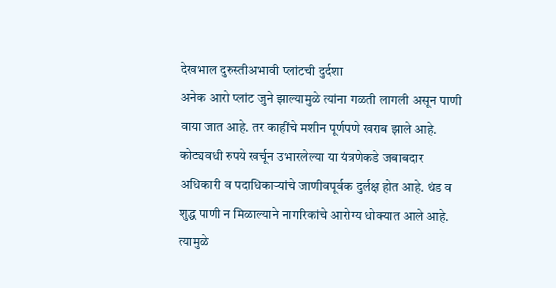देखभाल दुरुस्तीअभावी प्लांटची दुर्दशा
अनेक आरो प्लांट जुने झाल्यामुळे त्यांना गळती लागली असून पाणी वाया जात आहे. तर काहींचे मशीन पूर्णपणे खराब झाले आहे. कोट्यवधी रुपये खर्चून उभारलेल्या या यंत्रणेकडे जबाबदार अधिकारी व पदाधिकाऱ्यांचे जाणीवपूर्वक दुर्लक्ष होत आहे. थंड व शुद्ध पाणी न मिळाल्याने नागरिकांचे आरोग्य धोक्यात आले आहे. त्यामुळे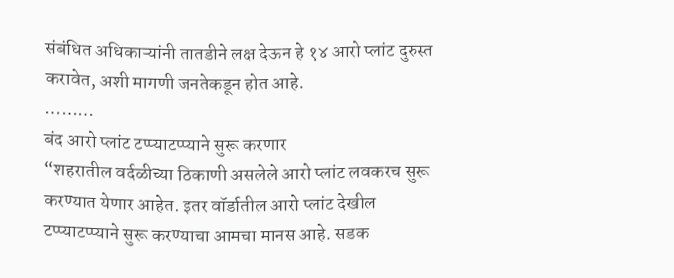संबंधित अधिकाऱ्यांनी तातडीने लक्ष देऊन हे १४ आरो प्लांट दुरुस्त करावेत, अशी मागणी जनतेकडून होत आहे.
………
बंद आरो प्लांट टप्प्याटप्प्याने सुरू करणार
“शहरातील वर्दळीच्या ठिकाणी असलेले आरो प्लांट लवकरच सुरू करण्यात येणार आहेत. इतर वॉर्डातील आरो प्लांट देखील टप्प्याटप्प्याने सुरू करण्याचा आमचा मानस आहे. सडक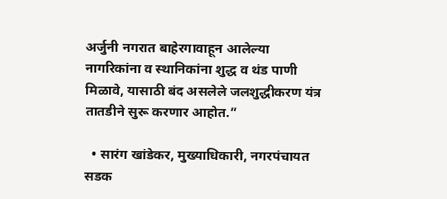अर्जुनी नगरात बाहेरगावाहून आलेल्या नागरिकांना व स्थानिकांना शुद्ध व थंड पाणी मिळावे, यासाठी बंद असलेले जलशुद्धीकरण यंत्र तातडीने सुरू करणार आहोत.”

  • सारंग खांडेकर, मुख्याधिकारी, नगरपंचायत सडक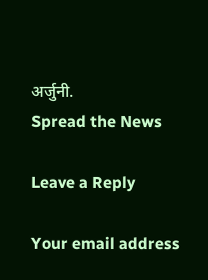अर्जुनी.
Spread the News

Leave a Reply

Your email address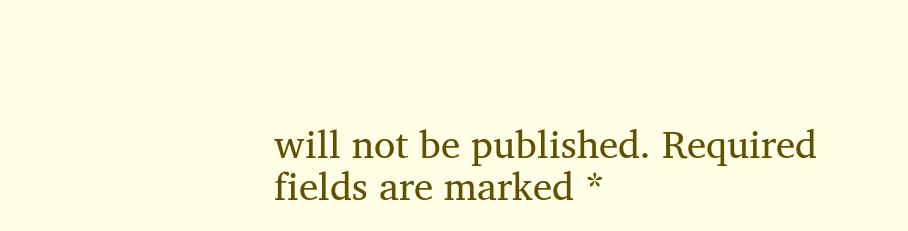will not be published. Required fields are marked *